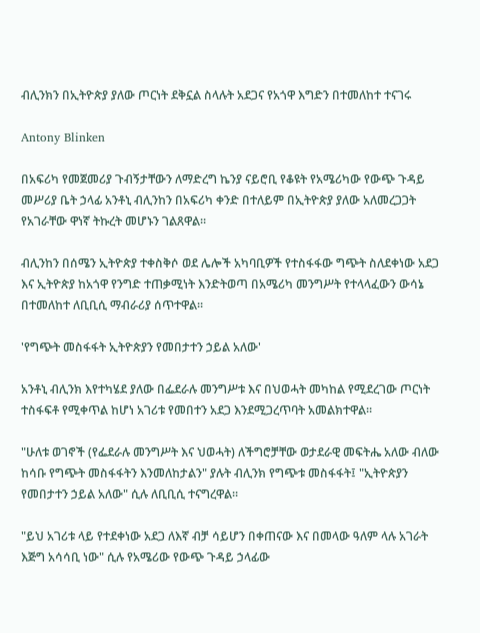ብሊንክን በኢትዮጵያ ያለው ጦርነት ደቅኗል ስላሉት አደጋና የአጎዋ እግድን በተመለከተ ተናገሩ

Antony Blinken

በአፍሪካ የመጀመሪያ ጉብኝታቸውን ለማድረግ ኬንያ ናይሮቢ የቆዩት የአሜሪካው የውጭ ጉዳይ መሥሪያ ቤት ኃላፊ አንቶኒ ብሊንከን በአፍሪካ ቀንድ በተለይም በኢትዮጵያ ያለው አለመረጋጋት የአገራቸው ዋነኛ ትኩረት መሆኑን ገልጸዋል።

ብሊንከን በሰሜን ኢትዮጵያ ተቀስቅሶ ወደ ሌሎች አካባቢዎች የተስፋፋው ግጭት ስለደቀነው አደጋ እና ኢትዮጵያ ከአጎዋ የንግድ ተጠቃሚነት እንድትወጣ በአሜሪካ መንግሥት የተላላፈውን ውሳኔ በተመለከተ ለቢቢሲ ማብራሪያ ሰጥተዋል።

'የግጭት መስፋፋት ኢትዮጵያን የመበታተን ኃይል አለው'

አንቶኒ ብሊንክ እየተካሄደ ያለው በፌደራሉ መንግሥቱ እና በህወሓት መካከል የሚደረገው ጦርነት ተስፋፍቶ የሚቀጥል ከሆነ አገሪቱ የመበተን አደጋ እንደሚጋረጥባት አመልክተዋል።

"ሁለቱ ወገኖች (የፌደራሉ መንግሥት እና ህወሓት) ለችግሮቻቸው ወታደራዊ መፍትሔ አለው ብለው ከሳቡ የግጭት መስፋፋትን እንመለከታልን" ያሉት ብሊንክ የግጭቱ መስፋፋት፤ "ኢትዮጵያን የመበታተን ኃይል አለው" ሲሉ ለቢቢሲ ተናግረዋል።

"ይህ አገሪቱ ላይ የተደቀነው አደጋ ለእኛ ብቻ ሳይሆን በቀጠናው እና በመላው ዓለም ላሉ አገራት እጅግ አሳሳቢ ነው" ሲሉ የአሜሪው የውጭ ጉዳይ ኃላፊው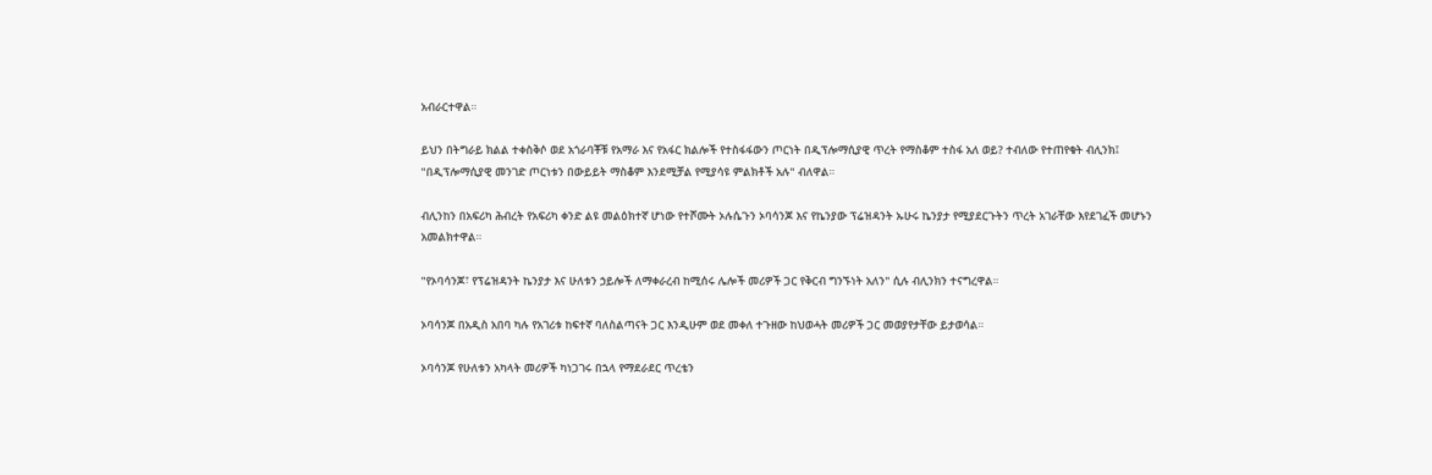አብራርተዋል።

ይህን በትግራይ ክልል ተቀስቅሶ ወደ አጎራባቾቹ የአማራ እና የአፋር ክልሎች የተስፋፋውን ጦርነት በዲፕሎማሲያዊ ጥረት የማስቆም ተስፋ አለ ወይ? ተብለው የተጠየቁት ብሊንክ፤ "በዲፕሎማሲያዊ መንገድ ጦርነቱን በውይይት ማስቆም እንደሚቻል የሚያሳዩ ምልክቶች አሉ" ብለዋል።

ብሊንከን በአፍሪካ ሕብረት የአፍሪካ ቀንድ ልዩ መልዕክተኛ ሆነው የተሾሙት ኦሉሴጉን ኦባሳንጆ እና የኬንያው ፕሬዝዳንት ኡሁሩ ኬንያታ የሚያደርጉትን ጥረት አገራቸው እየደገፈች መሆኑን አመልክተዋል።

"የኦባሳንጆ፣ የፕሬዝዳንት ኬንያታ እና ሁለቱን ኃይሎች ለማቀራረብ ከሚሰሩ ሌሎች መሪዎች ጋር የቅርብ ግንኙነት አለን" ሲሉ ብሊንክን ተናግረዋል።

ኦባሳንጆ በአዲስ አበባ ካሉ የአገሪቱ ከፍተኛ ባለስልጣናት ጋር እንዲሁም ወደ መቀለ ተጉዘው ከህወሓት መሪዎች ጋር መወያየታቸው ይታወሳል።

ኦባሳንጆ የሁለቱን አካላት መሪዎች ካነጋገሩ በኋላ የማደራደር ጥረቴን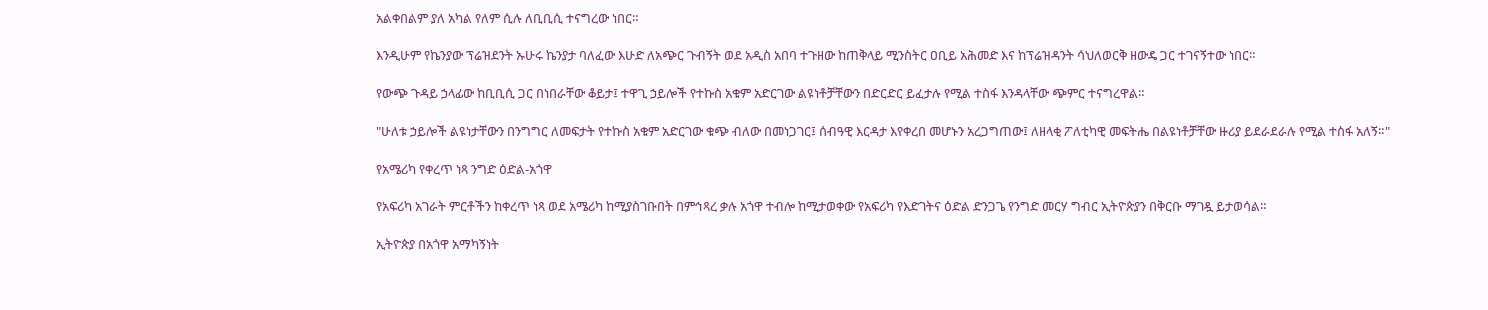አልቀበልም ያለ አካል የለም ሲሉ ለቢቢሲ ተናግረው ነበር።

እንዲሁም የኬንያው ፕሬዝደንት ኡሁሩ ኬንያታ ባለፈው እሁድ ለአጭር ጉብኝት ወደ አዲስ አበባ ተጉዘው ከጠቅላይ ሚንስትር ዐቢይ አሕመድ እና ከፕሬዝዳንት ሳህለወርቅ ዘውዴ ጋር ተገናኝተው ነበር።

የውጭ ጉዳይ ኃላፊው ከቢቢሲ ጋር በነበራቸው ቆይታ፤ ተዋጊ ኃይሎች የተኩስ አቁም አድርገው ልዩነቶቻቸውን በድርድር ይፈታሉ የሚል ተስፋ እንዳላቸው ጭምር ተናግረዋል።

"ሁለቱ ኃይሎች ልዩነታቸውን በንግግር ለመፍታት የተኩስ አቁም አድርገው ቁጭ ብለው በመነጋገር፤ ሰብዓዊ እርዳታ እየቀረበ መሆኑን አረጋግጠው፤ ለዘላቂ ፖለቲካዊ መፍትሔ በልዩነቶቻቸው ዙሪያ ይደራደራሉ የሚል ተስፋ አለኝ።"

የአሜሪካ የቀረጥ ነጻ ንግድ ዕድል-አጎዋ

የአፍሪካ አገራት ምርቶችን ከቀረጥ ነጻ ወደ አሜሪካ ከሚያስገቡበት በምኅጻረ ቃሉ አጎዋ ተብሎ ከሚታወቀው የአፍሪካ የእድገትና ዕድል ድንጋጌ የንግድ መርሃ ግብር ኢትዮጵያን በቅርቡ ማገዷ ይታወሳል።

ኢትዮጵያ በአጎዋ አማካኝነት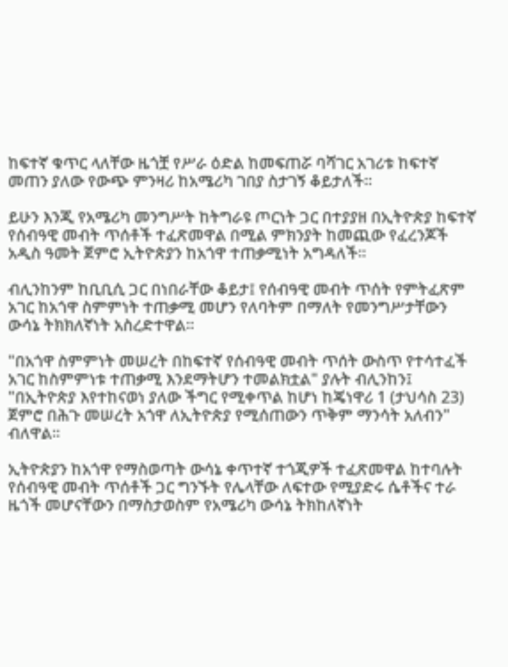ከፍተኛ ቁጥር ላለቸው ዜጎቿ የሥራ ዕድል ከመፍጠሯ ባሻገር አገሪቱ ከፍተኛ መጠን ያለው የውጭ ምንዛሪ ከአሜሪካ ገበያ ስታገኝ ቆይታለች።

ይሁን እንጂ የአሜሪካ መንግሥት ከትግራዩ ጦርነት ጋር በተያያዘ በኢትዮጵያ ከፍተኛ የሰብዓዊ መብት ጥሰቶች ተፈጽመዋል በሚል ምክንያት ከመጪው የፈረንጆች አዲስ ዓመት ጀምሮ ኢትዮጵያን ከአጎዋ ተጠቃሚነት አግዳለች።

ብሊንከንም ከቢቢሲ ጋር በነበራቸው ቆይታ፤ የሰብዓዊ መብት ጥሰት የምትፈጽም አገር ከአጎዋ ስምምነት ተጠቃሚ መሆን የለባትም በማለት የመንግሥታቸውን ውሳኔ ትክክለኛነት አስረድተዋል።

"በአጎዋ ስምምነት መሠረት በከፍተኛ የሰብዓዊ መብት ጥሰት ውስጥ የተሳተፈች አገር ከስምምነቱ ተጠቃሚ እንደማትሆን ተመልክቷል" ያሉት ብሊንከን፤ "በኢትዮጵያ እየተከናወነ ያለው ችግር የሚቀጥል ከሆነ ከጄነዋሪ 1 (ታህሳስ 23) ጀምሮ በሕጉ መሠረት አጎዋ ለኢትዮጵያ የሚሰጠውን ጥቅም ማንሳት አለብን" ብለዋል።

ኢትዮጵያን ከአጎዋ የማስወጣት ውሳኔ ቀጥተኛ ተጎጂዎች ተፈጽመዋል ከተባሉት የሰብዓዊ መብት ጥሰቶች ጋር ግንኙት የሌላቸው ለፍተው የሚያድሩ ሴቶችና ተራ ዜጎች መሆናቸውን በማስታወስም የአሜሪካ ውሳኔ ትክከለኛነት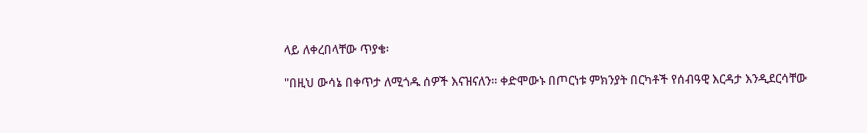ላይ ለቀረበላቸው ጥያቄ፡

"በዚህ ውሳኔ በቀጥታ ለሚጎዱ ሰዎች እናዝናለን። ቀድሞውኑ በጦርነቱ ምክንያት በርካቶች የሰብዓዊ እርዳታ እንዲደርሳቸው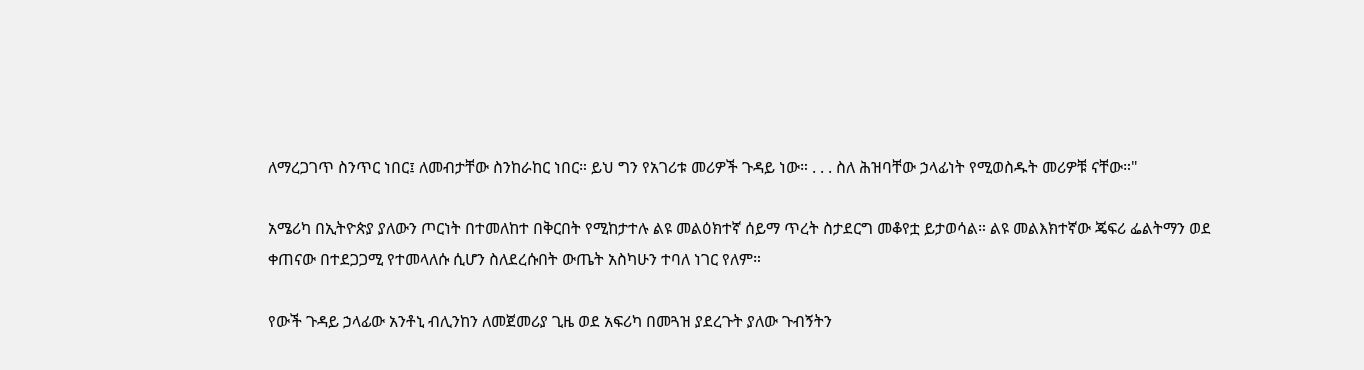ለማረጋገጥ ስንጥር ነበር፤ ለመብታቸው ስንከራከር ነበር። ይህ ግን የአገሪቱ መሪዎች ጉዳይ ነው። . . . ስለ ሕዝባቸው ኃላፊነት የሚወስዱት መሪዎቹ ናቸው።"

አሜሪካ በኢትዮጵያ ያለውን ጦርነት በተመለከተ በቅርበት የሚከታተሉ ልዩ መልዕክተኛ ሰይማ ጥረት ስታደርግ መቆየቷ ይታወሳል። ልዩ መልእክተኛው ጄፍሪ ፌልትማን ወደ ቀጠናው በተደጋጋሚ የተመላለሱ ሲሆን ስለደረሱበት ውጤት አስካሁን ተባለ ነገር የለም።

የውች ጉዳይ ኃላፊው አንቶኒ ብሊንከን ለመጀመሪያ ጊዜ ወደ አፍሪካ በመጓዝ ያደረጉት ያለው ጉብኝትን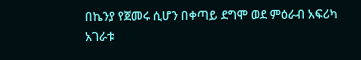በኬንያ የጀመሩ ሲሆን በቀጣይ ደግሞ ወደ ምዕራብ አፍሪካ አገራቱ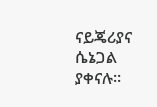ናይጄሪያና ሴኔጋል ያቀናሉ።